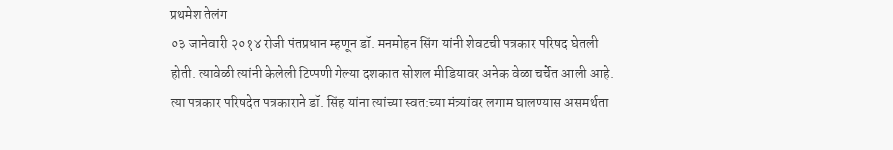प्रथमेश तेलंग
०३ जानेवारी २०१४ रोजी पंतप्रधान म्हणून डॉ. मनमोहन सिंग यांनी शेवटची पत्रकार परिषद घेतली होती. त्यावेळी त्यांनी केलेली टिप्पणी गेल्या दशकात सोशल मीडियावर अनेक वेळा चर्चेत आली आहे.
त्या पत्रकार परिषदेत पत्रकाराने डॉ. सिंह यांना त्यांच्या स्वत:च्या मंत्र्यांवर लगाम घालण्यास असमर्थता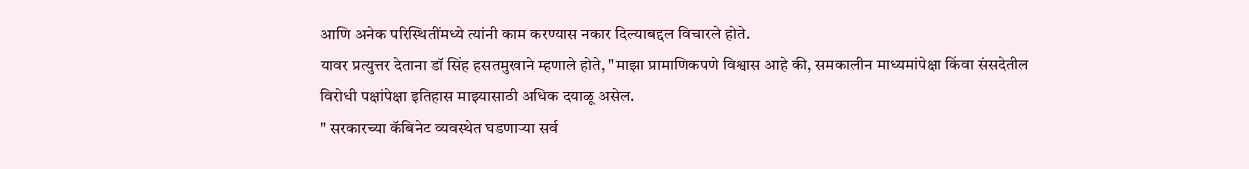आणि अनेक परिस्थितींमध्ये त्यांनी काम करण्यास नकार दिल्याबद्दल विचारले होते.
यावर प्रत्युत्तर देताना डॉ सिंह हसतमुखाने म्हणाले होते, "माझा प्रामाणिकपणे विश्वास आहे की, समकालीन माध्यमांपेक्षा किंवा संसदेतील विरोधी पक्षांपेक्षा इतिहास माझ्यासाठी अधिक दयाळू असेल.
" सरकारच्या कॅबिनेट व्यवस्थेत घडणाऱ्या सर्व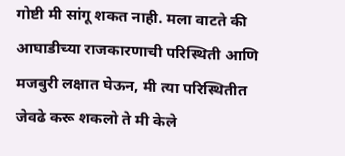गोष्टी मी सांगू शकत नाही. मला वाटते की आघाडीच्या राजकारणाची परिस्थिती आणि मजबुरी लक्षात घेऊन, मी त्या परिस्थितीत जेवढे करू शकलो ते मी केले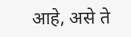आहे, असे ते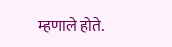म्हणाले होते.